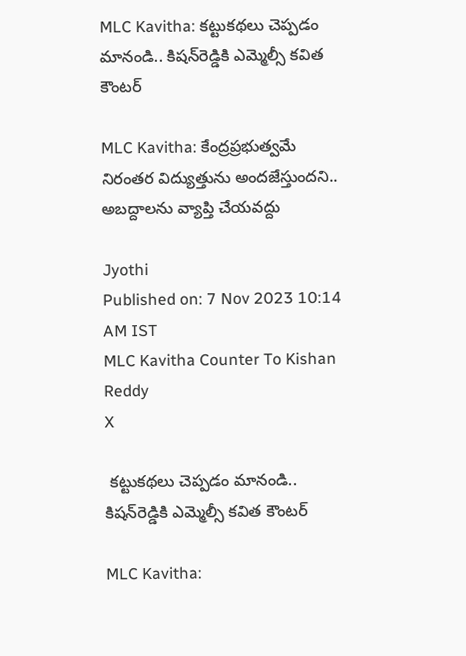MLC Kavitha: కట్టుకథలు చెప్పడం మానండి.. కిషన్‌రెడ్డికి ఎమ్మెల్సీ కవిత కౌంటర్‌

MLC Kavitha: కేంద్రప్రభుత్వమే నిరంతర విద్యుత్తును అందజేస్తుందని.. అబద్దాలను వ్యాప్తి చేయవద్దు

Jyothi
Published on: 7 Nov 2023 10:14 AM IST
MLC Kavitha Counter To Kishan Reddy
X

 కట్టుకథలు చెప్పడం మానండి.. కిషన్‌రెడ్డికి ఎమ్మెల్సీ కవిత కౌంటర్‌

MLC Kavitha: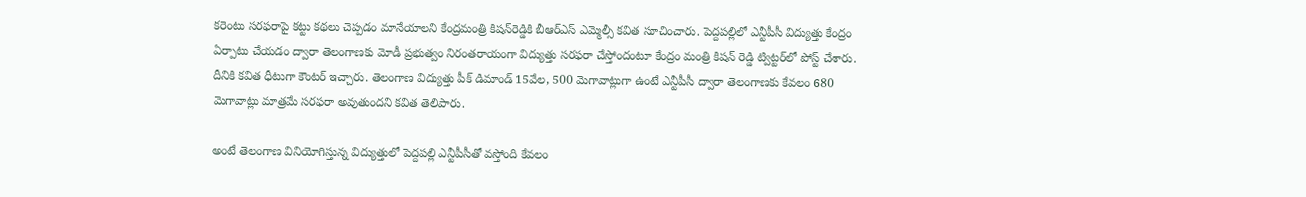కరెంటు సరఫరాపై కట్టు కథలు చెప్పడం మానేయాలని కేంద్రమంత్రి కిషన్‌రెడ్డికి బీఆర్ఎస్ ఎమ్మెల్సీ కవిత సూచించారు. పెద్దపల్లిలో ఎన్టీపీసీ విద్యుత్తు కేంద్రం ఏర్పాటు చేయడం ద్వారా తెలంగాణకు మోడీ ప్రభుత్వం నిరంతరాయంగా విద్యుత్తు సరఫరా చేస్తోందంటూ కేంద్రం మంత్రి కిషన్ రెడ్డి ట్విట్టర్‌లో పోస్ట్ చేశారు. దీనికి కవిత ధీటుగా కౌంటర్ ఇచ్చారు. తెలంగాణ విద్యుత్తు పీక్ డిమాండ్ 15వేల, 500 మెగావాట్లుగా ఉంటే ఎన్టీపీసీ ద్వారా తెలంగాణకు కేవలం 680 మెగావాట్లు మాత్రమే సరఫరా అవుతుందని కవిత తెలిపారు.

అంటే తెలంగాణ వినియోగిస్తున్న విద్యుత్తులో పెద్దపల్లి ఎన్టీపీసీతో వస్తోంది కేవలం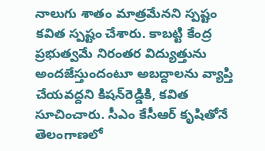నాలుగు శాతం మాత్రమేనని స్పష్టం కవిత స్పష్టం చేశారు. కాబట్టి కేంద్ర ప్రభుత్వమే నిరంతర విద్యుత్తును అందజేస్తుందంటూ అబద్దాలను వ్యాప్తి చేయవద్దని కిషన్‌రెడ్డికి, కవిత సూచించారు. సీఎం కేసీఆర్ కృషితోనే తెలంగాణలో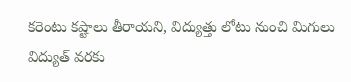కరెంటు కష్టాలు తీరాయని, విద్యుత్తు లోటు నుంచి మిగులు విద్యుత్ వరకు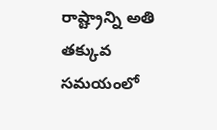రాష్ట్రాన్ని అతి తక్కువ సమయంలో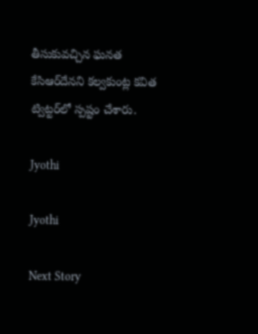తీసుకువచ్చిన ఘనత కేసిఆర్‌దేనని కల్వకుంట్ల కవిత ట్విట్టర్‌లో స్పష్టం చేశారు.

Jyothi

Jyothi

Next Story